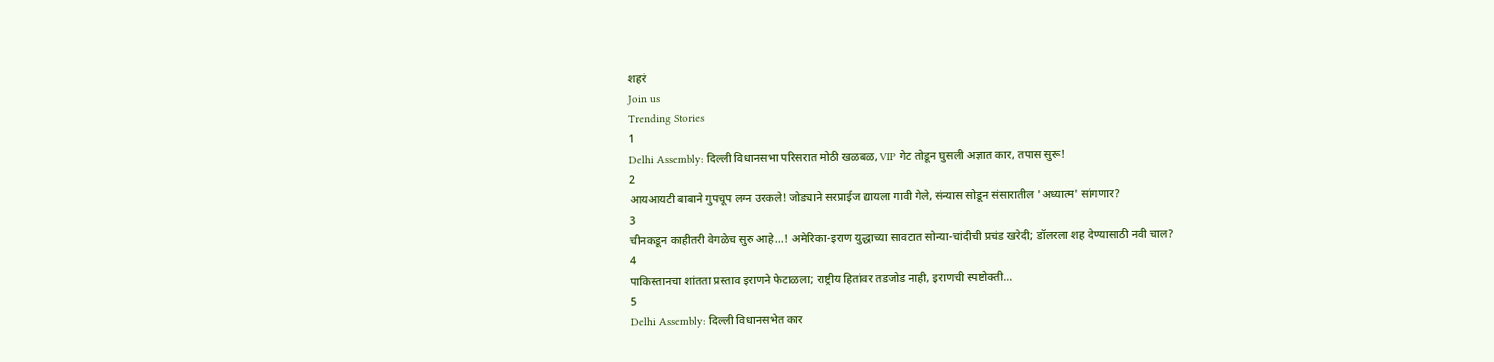शहरं
Join us
Trending Stories
1
Delhi Assembly: दिल्ली विधानसभा परिसरात मोठी खळबळ, VIP गेट तोडून घुसली अज्ञात कार, तपास सुरू!
2
आयआयटी बाबाने गुपचूप लग्न उरकले! जोड्याने सरप्राईज द्यायला गावी गेले, संन्यास सोडून संसारातील 'अध्यात्म' सांगणार?
3
चीनकडून काहीतरी वेगळेच सुरु आहे...! अमेरिका-इराण युद्धाच्या सावटात सोन्या-चांदीची प्रचंड खरेदी; डॉलरला शह देण्यासाठी नवी चाल?
4
पाकिस्तानचा शांतता प्रस्ताव इराणने फेटाळला; राष्ट्रीय हितांवर तडजोड नाही, इराणची स्पष्टोक्ती...
5
Delhi Assembly: दिल्ली विधानसभेत कार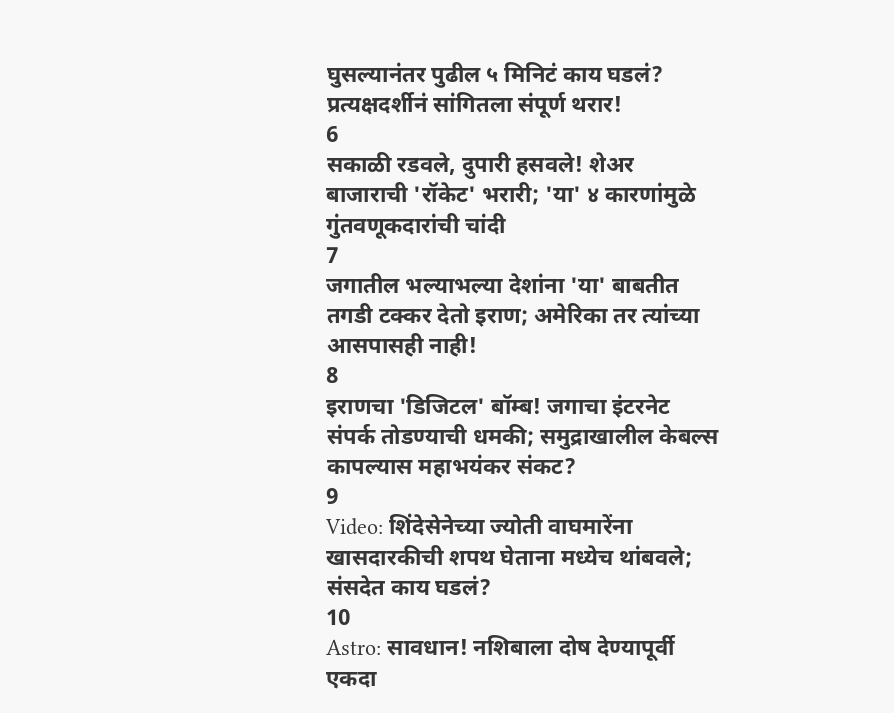घुसल्यानंतर पुढील ५ मिनिटं काय घडलं? प्रत्यक्षदर्शीनं सांगितला संपूर्ण थरार!
6
सकाळी रडवले, दुपारी हसवले! शेअर बाजाराची 'रॉकेट' भरारी; 'या' ४ कारणांमुळे गुंतवणूकदारांची चांदी
7
जगातील भल्याभल्या देशांना 'या' बाबतीत तगडी टक्कर देतो इराण; अमेरिका तर त्यांच्या आसपासही नाही!
8
इराणचा 'डिजिटल' बॉम्ब! जगाचा इंटरनेट संपर्क तोडण्याची धमकी; समुद्राखालील केबल्स कापल्यास महाभयंकर संकट?
9
Video: शिंदेसेनेच्या ज्योती वाघमारेंना खासदारकीची शपथ घेताना मध्येच थांबवले; संसदेत काय घडलं?
10
Astro: सावधान! नशिबाला दोष देण्यापूर्वी एकदा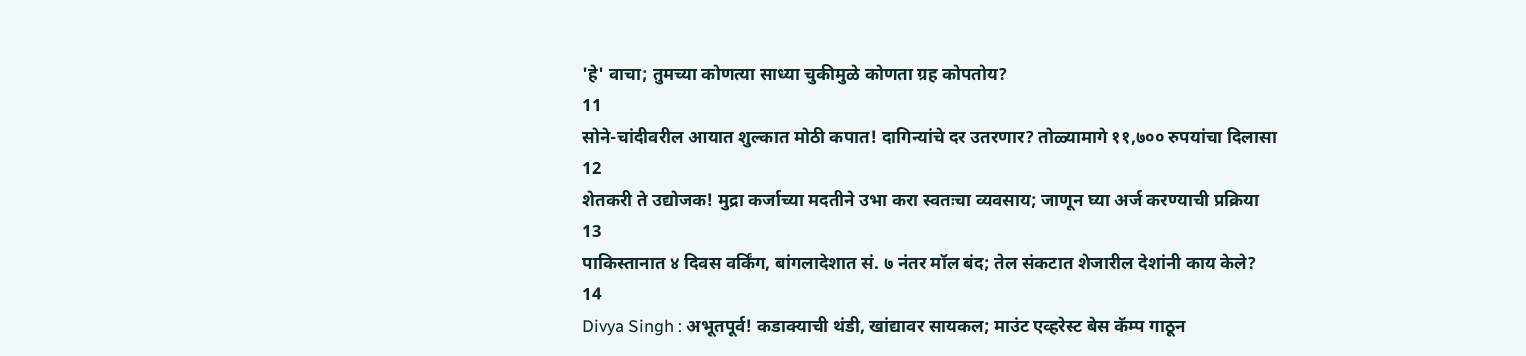'हे' वाचा; तुमच्या कोणत्या साध्या चुकीमुळे कोणता ग्रह कोपतोय?
11
सोने-चांदीवरील आयात शुल्कात मोठी कपात! दागिन्यांचे दर उतरणार? तोळ्यामागे ११,७०० रुपयांचा दिलासा
12
शेतकरी ते उद्योजक! मुद्रा कर्जाच्या मदतीने उभा करा स्वतःचा व्यवसाय; जाणून घ्या अर्ज करण्याची प्रक्रिया
13
पाकिस्तानात ४ दिवस वर्किंग, बांगलादेशात सं. ७ नंतर मॉल बंद; तेल संकटात शेजारील देशांनी काय केले?
14
Divya Singh : अभूतपूर्व! कडाक्याची थंडी, खांद्यावर सायकल; माउंट एव्हरेस्ट बेस कॅम्प गाठून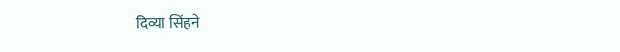दिव्या सिंहने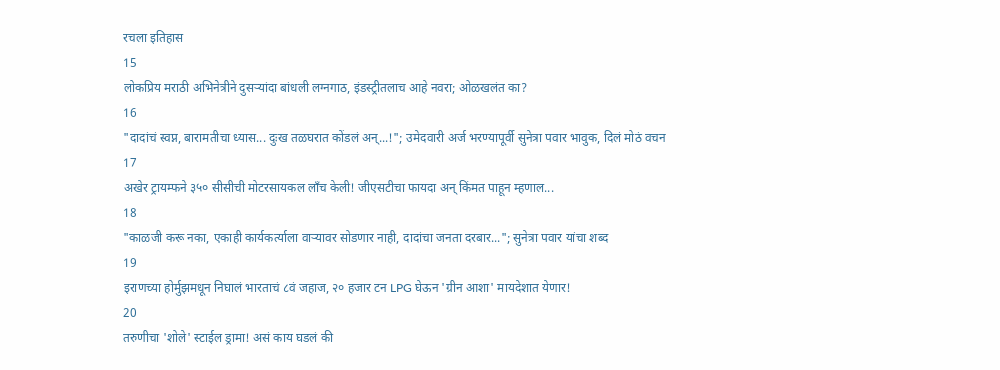रचला इतिहास
15
लोकप्रिय मराठी अभिनेत्रीने दुसऱ्यांदा बांधली लग्नगाठ, इंडस्ट्रीतलाच आहे नवरा; ओळखलंत का?
16
"दादांचं स्वप्न, बारामतीचा ध्यास... दुःख तळघरात कोंडलं अन्...!"; उमेदवारी अर्ज भरण्यापूर्वी सुनेत्रा पवार भावुक, दिलं मोठं वचन
17
अखेर ट्रायम्फने ३५० सीसीची मोटरसायकल लाँच केली! जीएसटीचा फायदा अन् किंमत पाहून म्हणाल...
18
"काळजी करू नका, एकाही कार्यकर्त्याला वाऱ्यावर सोडणार नाही, दादांचा जनता दरबार..."; सुनेत्रा पवार यांचा शब्द
19
इराणच्या होर्मुझमधून निघालं भारताचं ८वं जहाज, २० हजार टन LPG घेऊन 'ग्रीन आशा' मायदेशात येणार!
20
तरुणीचा 'शोले' स्टाईल ड्रामा! असं काय घडलं की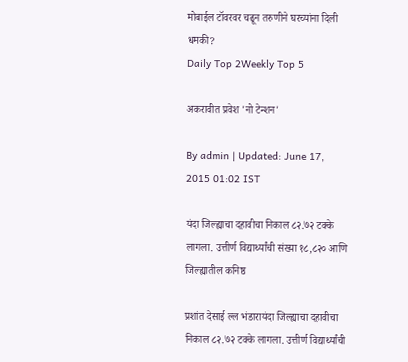मोबाईल टॉवरवर चढून तरुणीने घरच्यांना दिली धमकी?
Daily Top 2Weekly Top 5

अकरावीत प्रवेश 'नो टेन्शन'

By admin | Updated: June 17, 2015 01:02 IST

यंदा जिल्ह्याचा दहावीचा निकाल ८२.७२ टक्के लागला. उत्तीर्ण विद्यार्थ्यांची संख्या १८,८२० आणि जिल्ह्यातील कनिष्ठ

प्रशांत देसाई ल्ल भंडारायंदा जिल्ह्याचा दहावीचा निकाल ८२.७२ टक्के लागला. उत्तीर्ण विद्यार्थ्यांची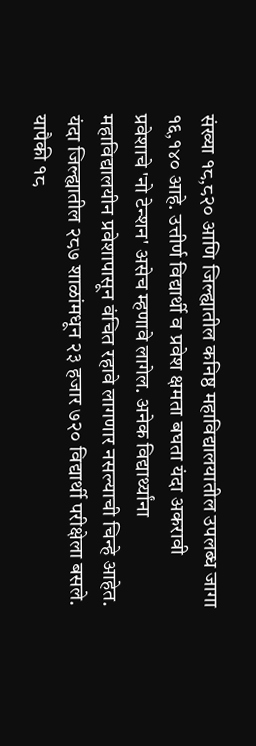संख्या १८,८२० आणि जिल्ह्यातील कनिष्ठ महाविद्यालयातील उपलब्ध जागा १६,१४० आहे. उत्तीर्ण विद्यार्थी व प्रवेश क्षमता बघता यंदा अकरावी प्रवेशाचे 'नो टेन्शन' असेच म्हणावे लागेल. अनेक विद्यार्थ्यांना महाविद्यालयीन प्रवेशापासून वंचित रहावे लागणार नसल्याची चिन्हे आहेत. यंदा जिल्ह्यातील २८७ शाळांमधून २३ हजार ७२० विद्यार्थी परीक्षेला बसले. यापैकी १८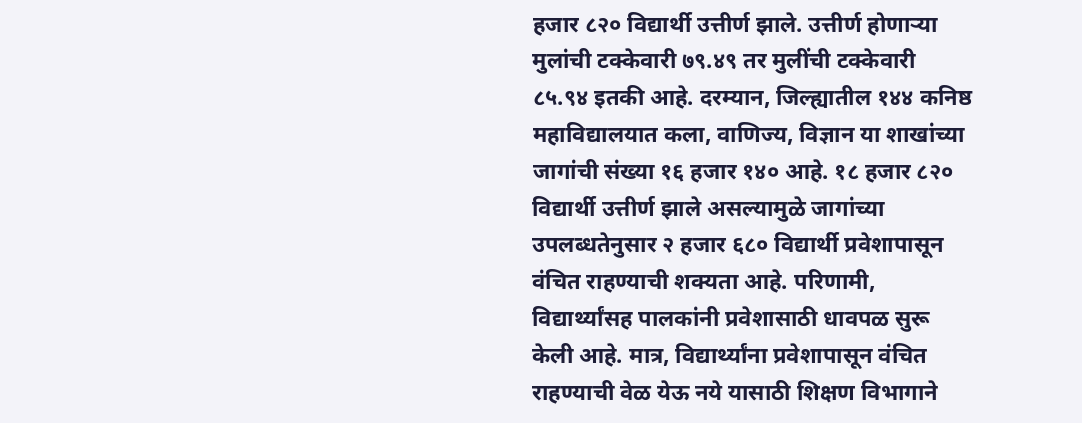हजार ८२० विद्यार्थी उत्तीर्ण झाले. उत्तीर्ण होणाऱ्या मुलांची टक्केवारी ७९.४९ तर मुलींची टक्केवारी ८५.९४ इतकी आहे. दरम्यान, जिल्ह्यातील १४४ कनिष्ठ महाविद्यालयात कला, वाणिज्य, विज्ञान या शाखांच्या जागांची संख्या १६ हजार १४० आहे. १८ हजार ८२० विद्यार्थी उत्तीर्ण झाले असल्यामुळे जागांच्या उपलब्धतेनुसार २ हजार ६८० विद्यार्थी प्रवेशापासून वंचित राहण्याची शक्यता आहे. परिणामी, विद्यार्थ्यांसह पालकांनी प्रवेशासाठी धावपळ सुरू केली आहे. मात्र, विद्यार्थ्यांना प्रवेशापासून वंचित राहण्याची वेळ येऊ नये यासाठी शिक्षण विभागाने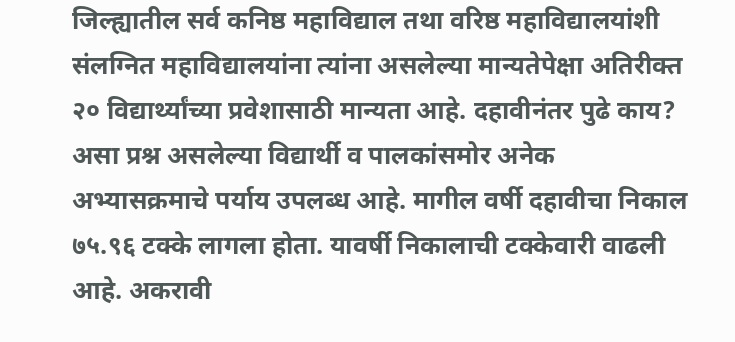जिल्ह्यातील सर्व कनिष्ठ महाविद्याल तथा वरिष्ठ महाविद्यालयांशी संलग्नित महाविद्यालयांना त्यांना असलेल्या मान्यतेपेक्षा अतिरीक्त २० विद्यार्थ्यांच्या प्रवेशासाठी मान्यता आहे. दहावीनंतर पुढे काय? असा प्रश्न असलेल्या विद्यार्थी व पालकांसमोर अनेक अभ्यासक्रमाचे पर्याय उपलब्ध आहे. मागील वर्षी दहावीचा निकाल ७५.९६ टक्के लागला होता. यावर्षी निकालाची टक्केवारी वाढली आहे. अकरावी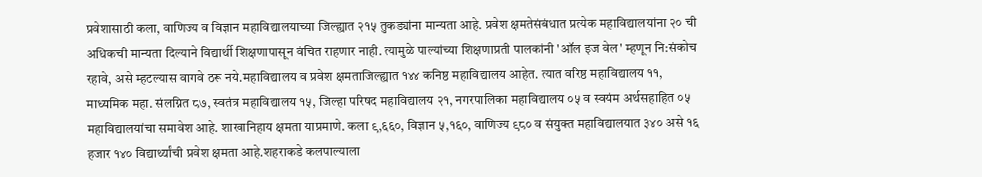प्रवेशासाठी कला, वाणिज्य व विज्ञान महाविद्यालयाच्या जिल्ह्यात २१५ तुकड्यांना मान्यता आहे. प्रवेश क्षमतेसंबंधात प्रत्येक महाविद्यालयांना २० ची अधिकची मान्यता दिल्याने विद्यार्थी शिक्षणापासून वंचित राहणार नाही. त्यामुळे पाल्यांच्या शिक्षणाप्रती पालकांनी 'ऑल इज वेल' म्हणून नि:संकोच रहावे, असे म्हटल्यास वागवे ठरू नये.महाविद्यालय व प्रवेश क्षमताजिल्ह्यात १४४ कनिष्ठ महाविद्यालय आहेत. त्यात वरिष्ठ महाविद्यालय ११, माध्यमिक महा. संलग्नित ८७, स्वतंत्र महाविद्यालय १५, जिल्हा परिषद महाविद्यालय २१, नगरपालिका महाविद्यालय ०५ व स्वयंम अर्थसहाहित ०५ महाविद्यालयांचा समावेश आहे. शाखानिहाय क्षमता याप्रमाणे. कला ९,६६०, विज्ञान ५,१६०, वाणिज्य ९८० व संयुक्त महाविद्यालयात ३४० असे १६ हजार १४० विद्यार्थ्यांची प्रवेश क्षमता आहे.शहराकडे कलपाल्याला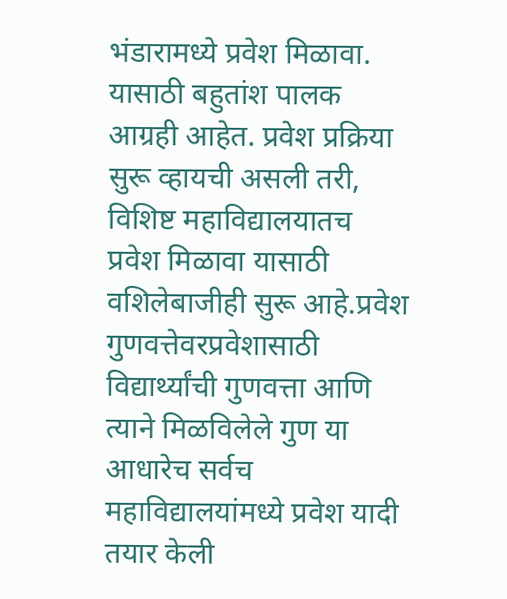भंडारामध्ये प्रवेश मिळावा. यासाठी बहुतांश पालक आग्रही आहेत. प्रवेश प्रक्रिया सुरू व्हायची असली तरी, विशिष्ट महाविद्यालयातच प्रवेश मिळावा यासाठी वशिलेबाजीही सुरू आहे.प्रवेश गुणवत्तेवरप्रवेशासाठी विद्यार्थ्यांची गुणवत्ता आणि त्याने मिळविलेले गुण या आधारेच सर्वच महाविद्यालयांमध्ये प्रवेश यादी तयार केली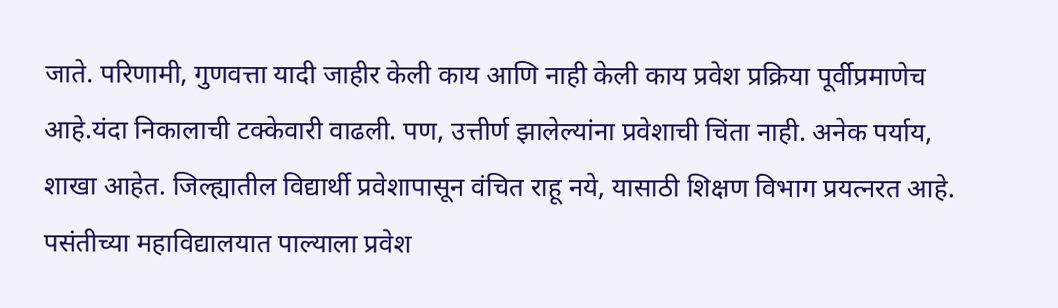जाते. परिणामी, गुणवत्ता यादी जाहीर केली काय आणि नाही केली काय प्रवेश प्रक्रिया पूर्वीप्रमाणेच आहे.यंदा निकालाची टक्केवारी वाढली. पण, उत्तीर्ण झालेल्यांना प्रवेशाची चिंता नाही. अनेक पर्याय, शाखा आहेत. जिल्ह्यातील विद्यार्थी प्रवेशापासून वंचित राहू नये, यासाठी शिक्षण विभाग प्रयत्नरत आहे. पसंतीच्या महाविद्यालयात पाल्याला प्रवेश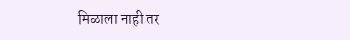मिळाला नाही तर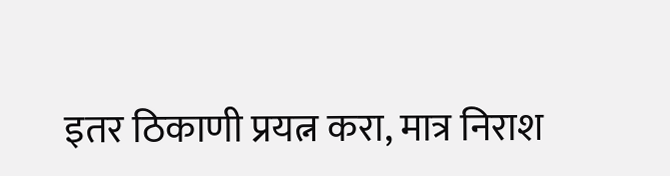इतर ठिकाणी प्रयत्न करा, मात्र निराश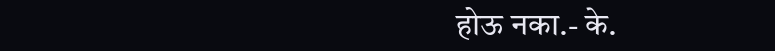होऊ नका.- के.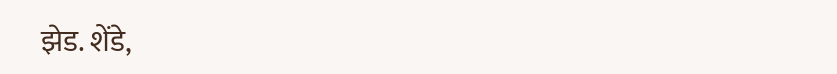झेड. शेंडे,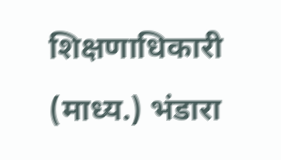शिक्षणाधिकारी (माध्य.) भंडारा